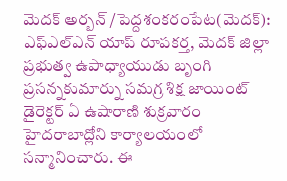మెదక్ అర్బన్ /పెద్దశంకరంపేట(మెదక్): ఎఫ్ఎల్ఎన్ యాప్ రూపకర్త, మెదక్ జిల్లా ప్రభుత్వ ఉపాధ్యాయుడు బృంగి ప్రసన్నకుమార్ను సమగ్ర శిక్ష జాయింట్ డైరెక్టర్ ఏ ఉషారాణి శుక్రవారం హైదరాబాద్లోని కార్యాలయంలో సన్మానించారు. ఈ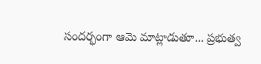సందర్భంగా ఆమె మాట్లాడుతూ... ప్రభుత్వ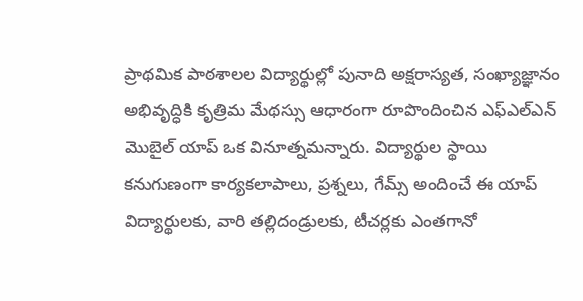ప్రాథమిక పాఠశాలల విద్యార్థుల్లో పునాది అక్షరాస్యత, సంఖ్యాజ్ఞానం అభివృద్ధికి కృత్రిమ మేథస్సు ఆధారంగా రూపొందించిన ఎఫ్ఎల్ఎన్ మొబైల్ యాప్ ఒక వినూత్నమన్నారు. విద్యార్థుల స్థాయి కనుగుణంగా కార్యకలాపాలు, ప్రశ్నలు, గేమ్స్ అందించే ఈ యాప్ విద్యార్థులకు, వారి తల్లిదండ్రులకు, టీచర్లకు ఎంతగానో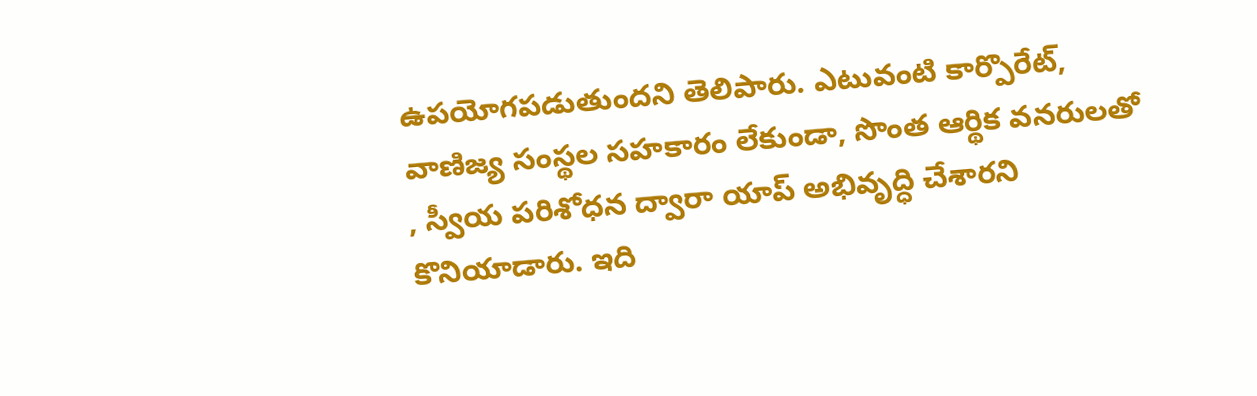ఉపయోగపడుతుందని తెలిపారు. ఎటువంటి కార్పొరేట్, వాణిజ్య సంస్థల సహకారం లేకుండా, సొంత ఆర్థిక వనరులతో , స్వీయ పరిశోధన ద్వారా యాప్ అభివృద్ధి చేశారని కొనియాడారు. ఇది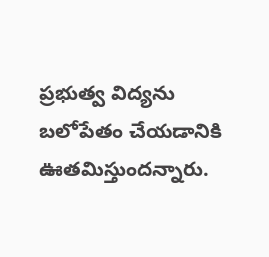ప్రభుత్వ విద్యను బలోపేతం చేయడానికి ఊతమిస్తుందన్నారు.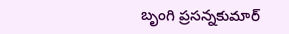బృంగి ప్రసన్నకుమార్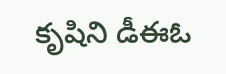కృషిని డీఈఓ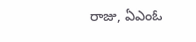రాజు, ఏఎంఓ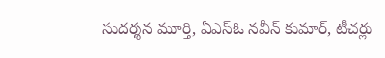సుదర్శన మూర్తి, ఏఎస్ఓ నవీన్ కుమార్, టీచర్లు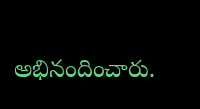అభినందించారు.